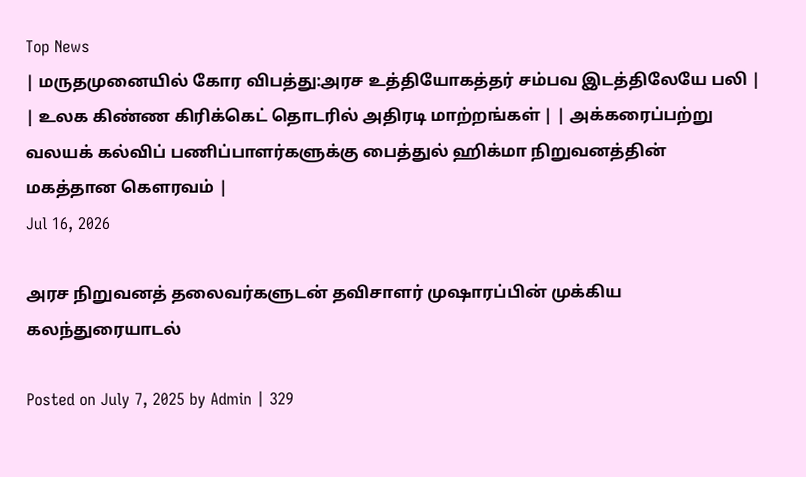Top News
| மருதமுனையில் கோர விபத்து:அரச உத்தியோகத்தர் சம்பவ இடத்திலேயே பலி | | உலக கிண்ண கிரிக்கெட் தொடரில் அதிரடி மாற்றங்கள் | | அக்கரைப்பற்று வலயக் கல்விப் பணிப்பாளர்களுக்கு பைத்துல் ஹிக்மா நிறுவனத்தின் மகத்தான கௌரவம் |
Jul 16, 2026

அரச நிறுவனத் தலைவர்களுடன் தவிசாளர் முஷாரப்பின் முக்கிய கலந்துரையாடல்

Posted on July 7, 2025 by Admin | 329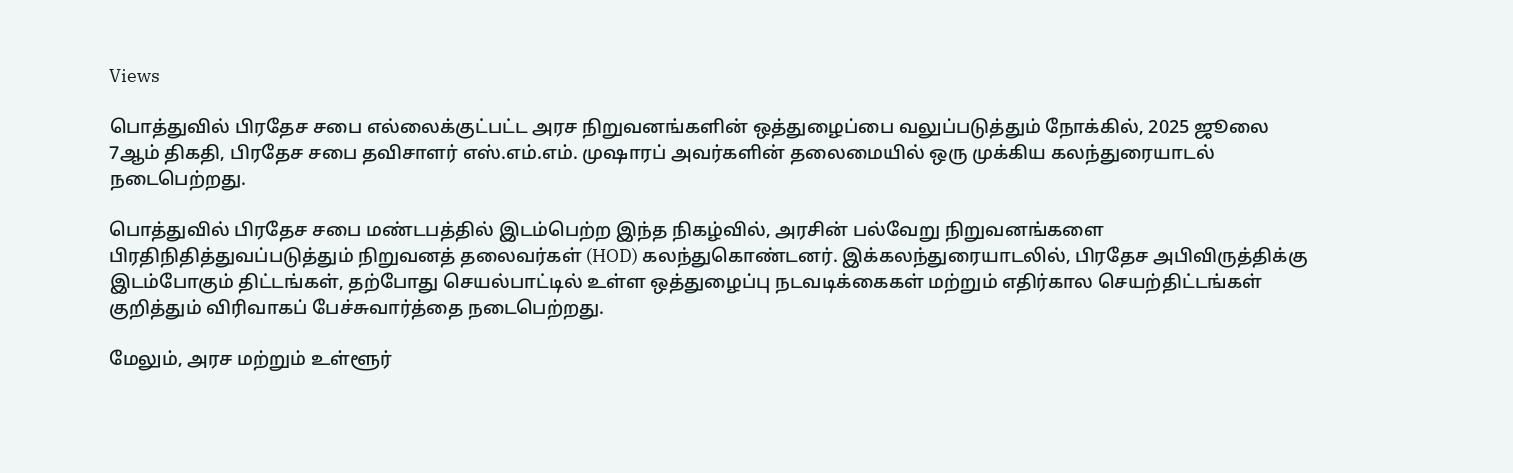Views

பொத்துவில் பிரதேச சபை எல்லைக்குட்பட்ட அரச நிறுவனங்களின் ஒத்துழைப்பை வலுப்படுத்தும் நோக்கில், 2025 ஜூலை 7ஆம் திகதி, பிரதேச சபை தவிசாளர் எஸ்.எம்.எம். முஷாரப் அவர்களின் தலைமையில் ஒரு முக்கிய கலந்துரையாடல் நடைபெற்றது.

பொத்துவில் பிரதேச சபை மண்டபத்தில் இடம்பெற்ற இந்த நிகழ்வில், அரசின் பல்வேறு நிறுவனங்களை பிரதிநிதித்துவப்படுத்தும் நிறுவனத் தலைவர்கள் (HOD) கலந்துகொண்டனர். இக்கலந்துரையாடலில், பிரதேச அபிவிருத்திக்கு இடம்போகும் திட்டங்கள், தற்போது செயல்பாட்டில் உள்ள ஒத்துழைப்பு நடவடிக்கைகள் மற்றும் எதிர்கால செயற்திட்டங்கள் குறித்தும் விரிவாகப் பேச்சுவார்த்தை நடைபெற்றது.

மேலும், அரச மற்றும் உள்ளூர்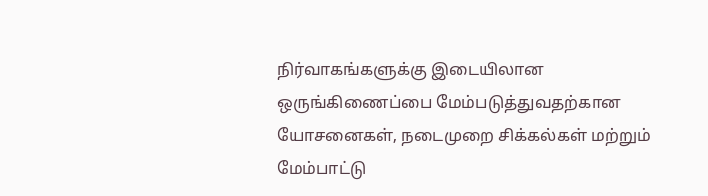நிர்வாகங்களுக்கு இடையிலான ஒருங்கிணைப்பை மேம்படுத்துவதற்கான யோசனைகள், நடைமுறை சிக்கல்கள் மற்றும் மேம்பாட்டு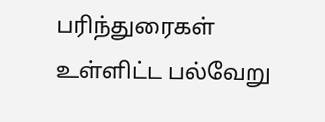பரிந்துரைகள் உள்ளிட்ட பல்வேறு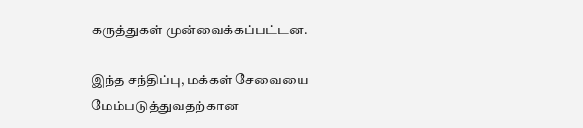கருத்துகள் முன்வைக்கப்பட்டன.

இந்த சந்திப்பு, மக்கள் சேவையை மேம்படுத்துவதற்கான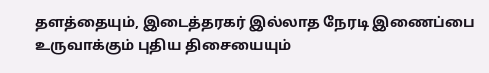தளத்தையும், இடைத்தரகர் இல்லாத நேரடி இணைப்பை உருவாக்கும் புதிய திசையையும்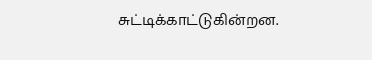சுட்டிக்காட்டுகின்றன.